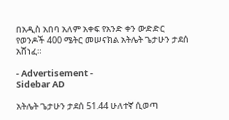በአዲስ አበባ አለም አቀፍ የአንድ ቀን ውድድር የወንዶች 400 ሜትር መሠናክል አትሌት ጌታሁን ታደሰ አሸነፈ።

- Advertisement -
Sidebar AD

አትሌት ጌታሁን ታደሰ 51.44 ሁለተኛ ሲወጣ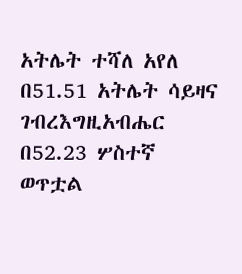አትሌት ተሻለ አየለ በ51.51 አትሌት ሳይዛና ገብረእግዚአብሔር በ52.23 ሦስተኛ ወጥቷል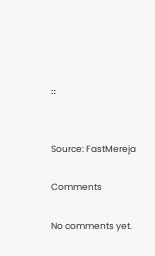።


Source: FastMereja

Comments

No comments yet.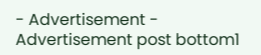- Advertisement -
Advertisement post bottom1